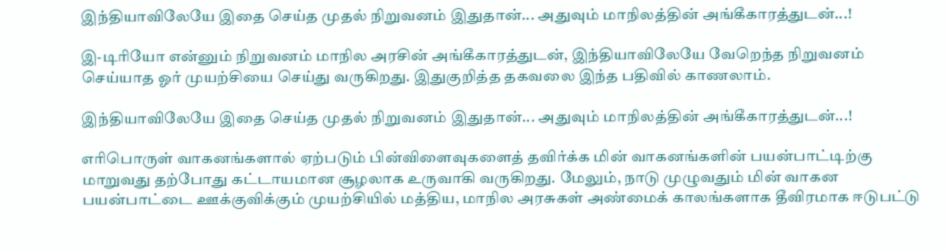இந்தியாவிலேயே இதை செய்த முதல் நிறுவனம் இதுதான்... அதுவும் மாநிலத்தின் அங்கீகாரத்துடன்...!

இ-டிரியோ என்னும் நிறுவனம் மாநில அரசின் அங்கீகாரத்துடன், இந்தியாவிலேயே வேறெந்த நிறுவனம் செய்யாத ஓர் முயற்சியை செய்து வருகிறது. இதுகுறித்த தகவலை இந்த பதிவில் காணலாம்.

இந்தியாவிலேயே இதை செய்த முதல் நிறுவனம் இதுதான்... அதுவும் மாநிலத்தின் அங்கீகாரத்துடன்...!

எரிபொருள் வாகனங்களால் ஏற்படும் பின்விளைவுகளைத் தவிர்க்க மின் வாகனங்களின் பயன்பாட்டிற்கு மாறுவது தற்போது கட்டாயமான சூழலாக உருவாகி வருகிறது. மேலும், நாடு முழுவதும் மின் வாகன பயன்பாட்டை ஊக்குவிக்கும் முயற்சியில் மத்திய, மாநில அரசுகள் அண்மைக் காலங்களாக தீவிரமாக ஈடுபட்டு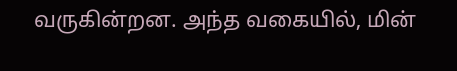வருகின்றன. அந்த வகையில், மின்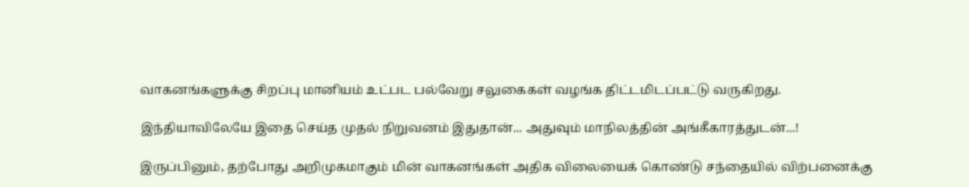வாகனங்களுக்கு சிறப்பு மானியம் உட்பட பல்வேறு சலுகைகள் வழங்க திட்டமிடப்பட்டு வருகிறது.

இந்தியாவிலேயே இதை செய்த முதல் நிறுவனம் இதுதான்... அதுவும் மாநிலத்தின் அங்கீகாரத்துடன்...!

இருப்பினும், தற்போது அறிமுகமாகும் மின் வாகனங்கள் அதிக விலையைக் கொண்டு சந்தையில் விற்பனைக்கு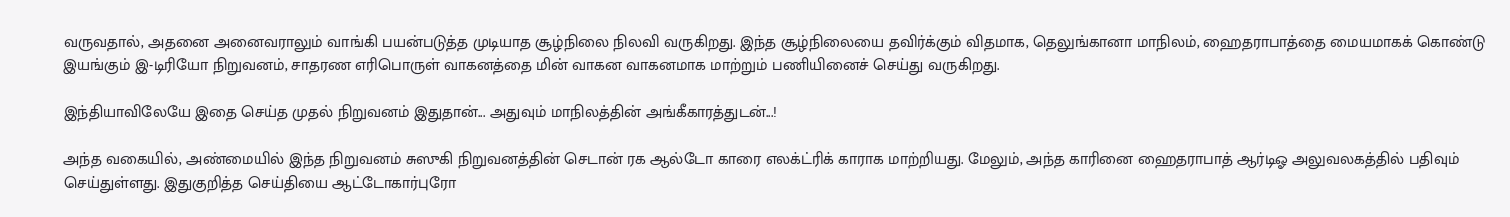வருவதால், அதனை அனைவராலும் வாங்கி பயன்படுத்த முடியாத சூழ்நிலை நிலவி வருகிறது. இந்த சூழ்நிலையை தவிர்க்கும் விதமாக, தெலுங்கானா மாநிலம், ஹைதராபாத்தை மையமாகக் கொண்டு இயங்கும் இ-டிரியோ நிறுவனம், சாதரண எரிபொருள் வாகனத்தை மின் வாகன வாகனமாக மாற்றும் பணியினைச் செய்து வருகிறது.

இந்தியாவிலேயே இதை செய்த முதல் நிறுவனம் இதுதான்... அதுவும் மாநிலத்தின் அங்கீகாரத்துடன்...!

அந்த வகையில், அண்மையில் இந்த நிறுவனம் சுஸுகி நிறுவனத்தின் செடான் ரக ஆல்டோ காரை எலக்ட்ரிக் காராக மாற்றியது. மேலும், அந்த காரினை ஹைதராபாத் ஆர்டிஓ அலுவலகத்தில் பதிவும் செய்துள்ளது. இதுகுறித்த செய்தியை ஆட்டோகார்புரோ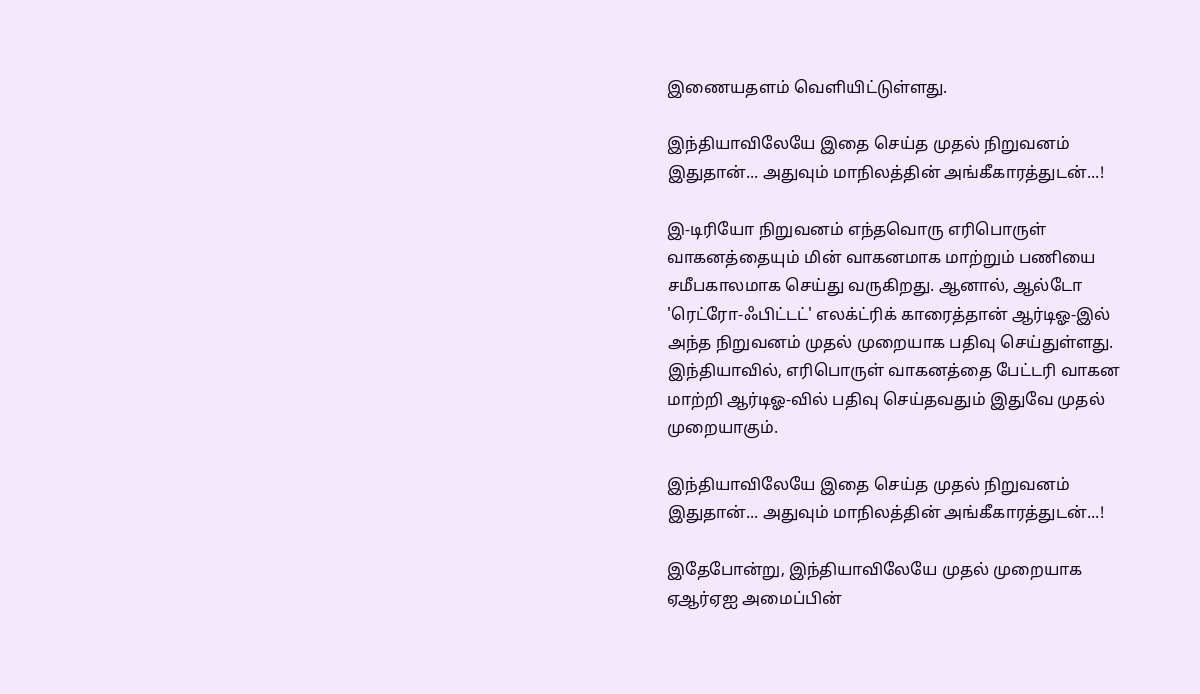இணையதளம் வெளியிட்டுள்ளது.

இந்தியாவிலேயே இதை செய்த முதல் நிறுவனம் இதுதான்... அதுவும் மாநிலத்தின் அங்கீகாரத்துடன்...!

இ-டிரியோ நிறுவனம் எந்தவொரு எரிபொருள் வாகனத்தையும் மின் வாகனமாக மாற்றும் பணியை சமீபகாலமாக செய்து வருகிறது. ஆனால், ஆல்டோ 'ரெட்ரோ-ஃபிட்டட்' எலக்ட்ரிக் காரைத்தான் ஆர்டிஓ-இல் அந்த நிறுவனம் முதல் முறையாக பதிவு செய்துள்ளது. இந்தியாவில், எரிபொருள் வாகனத்தை பேட்டரி வாகன மாற்றி ஆர்டிஓ-வில் பதிவு செய்தவதும் இதுவே முதல் முறையாகும்.

இந்தியாவிலேயே இதை செய்த முதல் நிறுவனம் இதுதான்... அதுவும் மாநிலத்தின் அங்கீகாரத்துடன்...!

இதேபோன்று, இந்தியாவிலேயே முதல் முறையாக ஏஆர்ஏஐ அமைப்பின்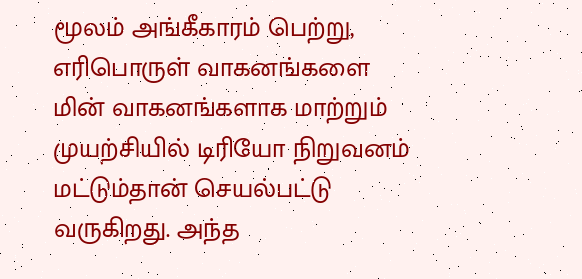மூலம் அங்கீகாரம் பெற்று, எரிபொருள் வாகனங்களை மின் வாகனங்களாக மாற்றும் முயற்சியில் டிரியோ நிறுவனம் மட்டும்தான் செயல்பட்டு வருகிறது. அந்த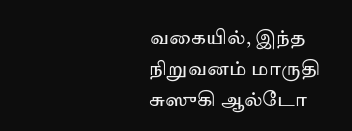வகையில், இந்த நிறுவனம் மாருதி சுஸுகி ஆல்டோ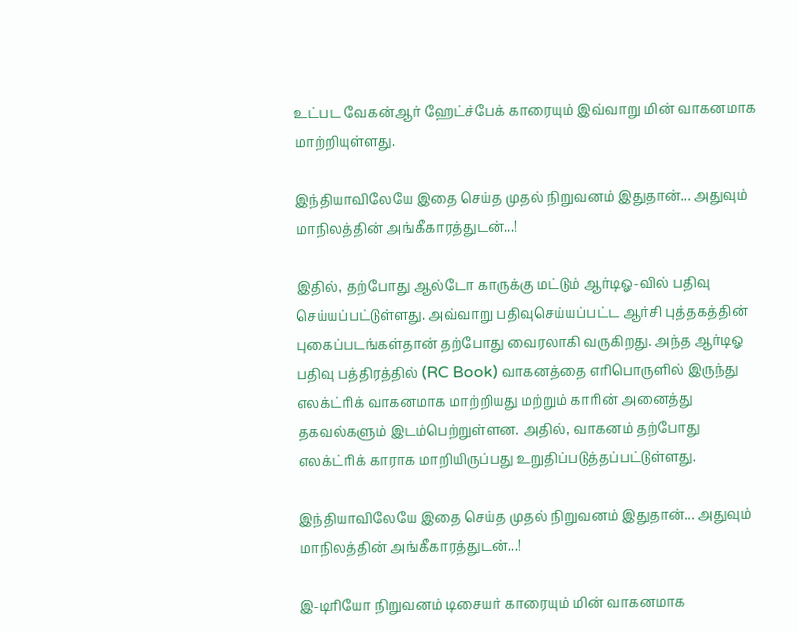உட்பட வேகன்ஆர் ஹேட்ச்பேக் காரையும் இவ்வாறு மின் வாகனமாக மாற்றியுள்ளது.

இந்தியாவிலேயே இதை செய்த முதல் நிறுவனம் இதுதான்... அதுவும் மாநிலத்தின் அங்கீகாரத்துடன்...!

இதில், தற்போது ஆல்டோ காருக்கு மட்டும் ஆர்டிஓ-வில் பதிவு செய்யப்பட்டுள்ளது. அவ்வாறு பதிவுசெய்யப்பட்ட ஆர்சி புத்தகத்தின் புகைப்படங்கள்தான் தற்போது வைரலாகி வருகிறது. அந்த ஆர்டிஓ பதிவு பத்திரத்தில் (RC Book) வாகனத்தை எரிபொருளில் இருந்து எலக்ட்ரிக் வாகனமாக மாற்றியது மற்றும் காரின் அனைத்து தகவல்களும் இடம்பெற்றுள்ளன. அதில், வாகனம் தற்போது எலக்ட்ரிக் காராக மாறியிருப்பது உறுதிப்படுத்தப்பட்டுள்ளது.

இந்தியாவிலேயே இதை செய்த முதல் நிறுவனம் இதுதான்... அதுவும் மாநிலத்தின் அங்கீகாரத்துடன்...!

இ-டிரியோ நிறுவனம் டிசையர் காரையும் மின் வாகனமாக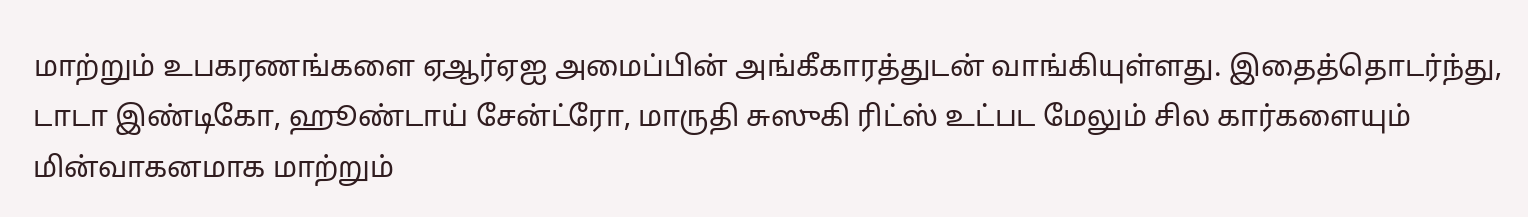மாற்றும் உபகரணங்களை ஏஆர்ஏஐ அமைப்பின் அங்கீகாரத்துடன் வாங்கியுள்ளது. இதைத்தொடர்ந்து, டாடா இண்டிகோ, ஹூண்டாய் சேன்ட்ரோ, மாருதி சுஸுகி ரிட்ஸ் உட்பட மேலும் சில கார்களையும் மின்வாகனமாக மாற்றும்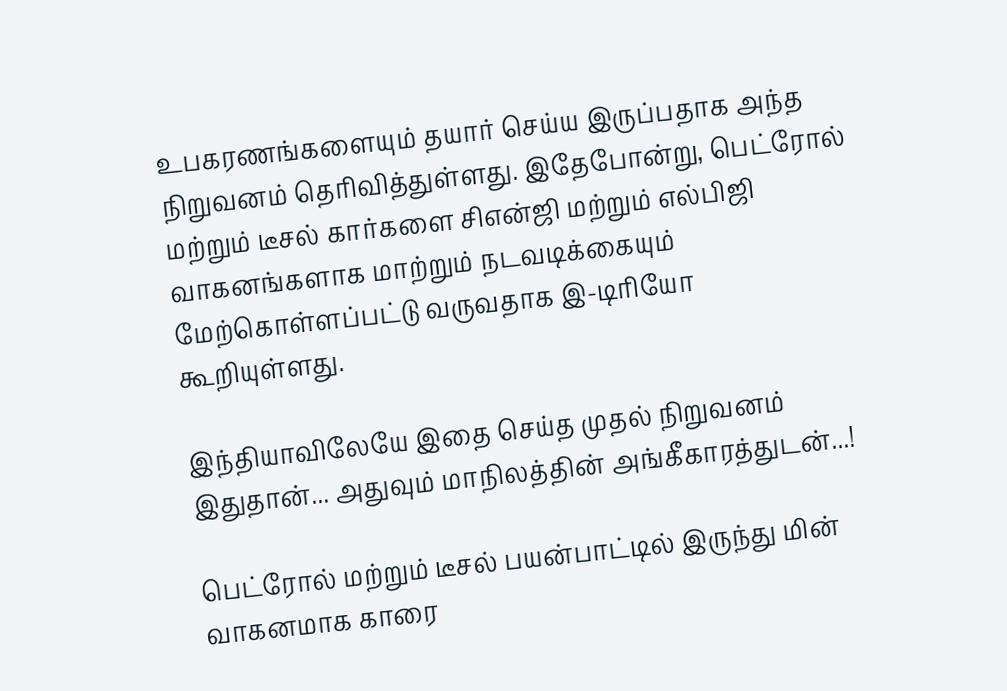உபகரணங்களையும் தயார் செய்ய இருப்பதாக அந்த நிறுவனம் தெரிவித்துள்ளது. இதேபோன்று, பெட்ரோல் மற்றும் டீசல் கார்களை சிஎன்ஜி மற்றும் எல்பிஜி வாகனங்களாக மாற்றும் நடவடிக்கையும் மேற்கொள்ளப்பட்டு வருவதாக இ-டிரியோ கூறியுள்ளது.

இந்தியாவிலேயே இதை செய்த முதல் நிறுவனம் இதுதான்... அதுவும் மாநிலத்தின் அங்கீகாரத்துடன்...!

பெட்ரோல் மற்றும் டீசல் பயன்பாட்டில் இருந்து மின் வாகனமாக காரை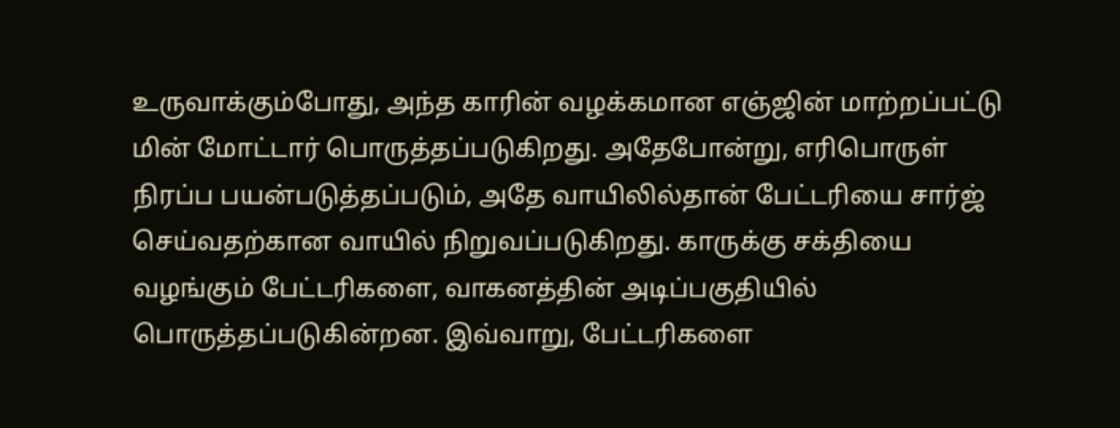உருவாக்கும்போது, அந்த காரின் வழக்கமான எஞ்ஜின் மாற்றப்பட்டு மின் மோட்டார் பொருத்தப்படுகிறது. அதேபோன்று, எரிபொருள் நிரப்ப பயன்படுத்தப்படும், அதே வாயிலில்தான் பேட்டரியை சார்ஜ் செய்வதற்கான வாயில் நிறுவப்படுகிறது. காருக்கு சக்தியை வழங்கும் பேட்டரிகளை, வாகனத்தின் அடிப்பகுதியில் பொருத்தப்படுகின்றன. இவ்வாறு, பேட்டரிகளை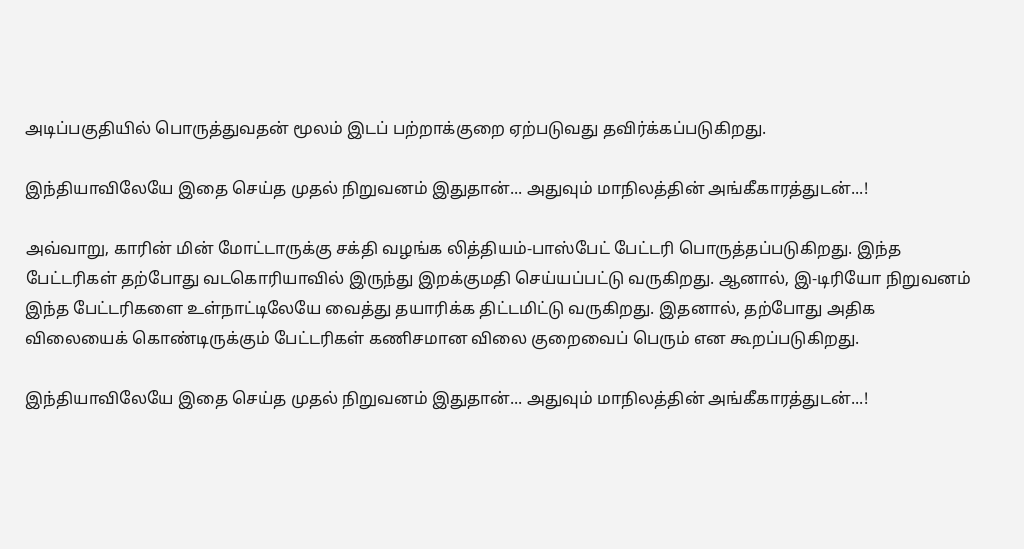அடிப்பகுதியில் பொருத்துவதன் மூலம் இடப் பற்றாக்குறை ஏற்படுவது தவிர்க்கப்படுகிறது.

இந்தியாவிலேயே இதை செய்த முதல் நிறுவனம் இதுதான்... அதுவும் மாநிலத்தின் அங்கீகாரத்துடன்...!

அவ்வாறு, காரின் மின் மோட்டாருக்கு சக்தி வழங்க லித்தியம்-பாஸ்பேட் பேட்டரி பொருத்தப்படுகிறது. இந்த பேட்டரிகள் தற்போது வடகொரியாவில் இருந்து இறக்குமதி செய்யப்பட்டு வருகிறது. ஆனால், இ-டிரியோ நிறுவனம் இந்த பேட்டரிகளை உள்நாட்டிலேயே வைத்து தயாரிக்க திட்டமிட்டு வருகிறது. இதனால், தற்போது அதிக விலையைக் கொண்டிருக்கும் பேட்டரிகள் கணிசமான விலை குறைவைப் பெரும் என கூறப்படுகிறது.

இந்தியாவிலேயே இதை செய்த முதல் நிறுவனம் இதுதான்... அதுவும் மாநிலத்தின் அங்கீகாரத்துடன்...!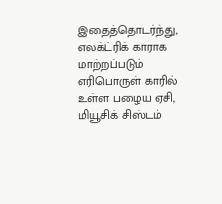இதைத்தொடர்ந்து, எலக்ட்ரிக் காராக மாற்றப்படும் எரிபொருள் காரில் உள்ள பழைய ஏசி, மியூசிக் சிஸ்டம்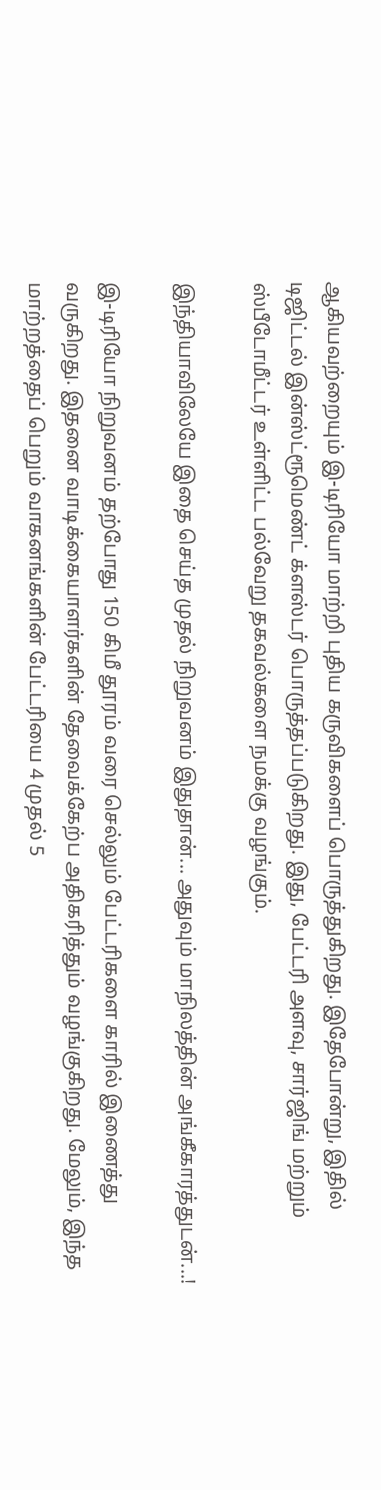ஆகியவற்றையும் இ-டிரியோ மாற்றி புதிய கருவிகளைப் பொருத்துகிறது. இதேபோன்று, இதில் டிஜிட்டல் இன்ஸ்ட்ரூமெண்ட் க்ளஸ்டர் பொருத்தப்படுகிறது. இது, பேட்டரி அளவு, சார்ஜிங் மற்றும் ஸ்பீடோமீட்டர் உள்ளிட்ட பல்வேறு தகவல்களை நமக்கு வழங்கும்.

இந்தியாவிலேயே இதை செய்த முதல் நிறுவனம் இதுதான்... அதுவும் மாநிலத்தின் அங்கீகாரத்துடன்...!

இ-டிரியோ நிறுவனம் தற்போது 150 கிமீ தூரம் வரை செல்லும் பேட்டரிகளை காரில் இணைத்து வருகிறது. இதனை வாடிக்கையாளர்களின் தேவைக்கேற்ப அதிகரித்தும் வழங்குகிறது. மேலும், இந்த மாற்றத்தைப் பெறும் வாகனங்களின் பேட்டரியை 4 முதல் 5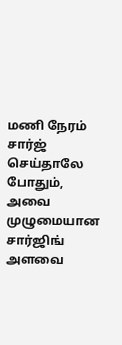மணி நேரம் சார்ஜ் செய்தாலே போதும், அவை முழுமையான சார்ஜிங் அளவை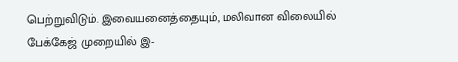பெற்றுவிடும். இவையனைத்தையும், மலிவான விலையில் பேக்கேஜ் முறையில் இ-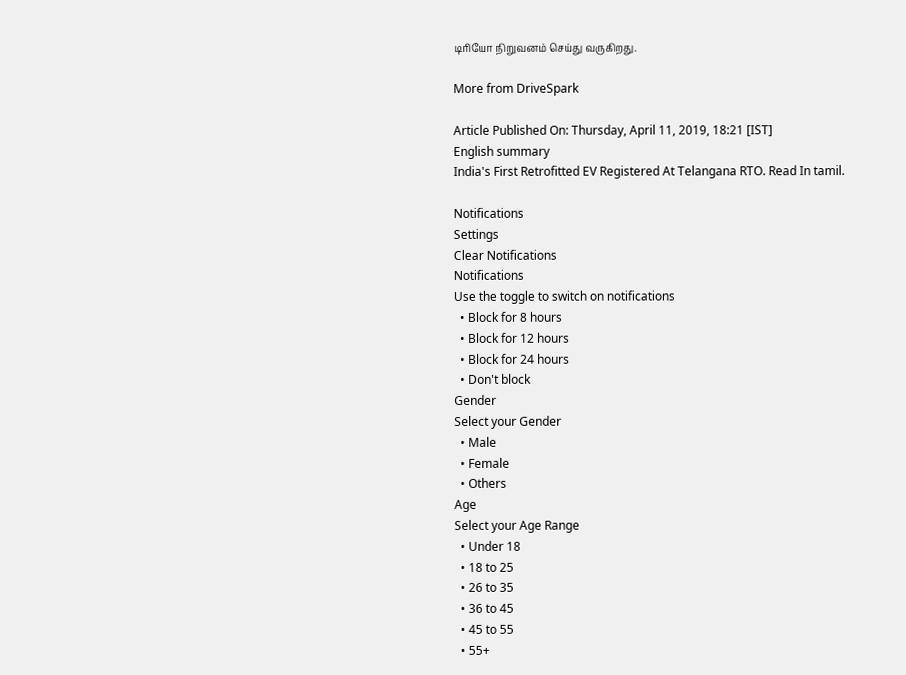டிரியோ நிறுவனம் செய்து வருகிறது.

More from DriveSpark

Article Published On: Thursday, April 11, 2019, 18:21 [IST]
English summary
India's First Retrofitted EV Registered At Telangana RTO. Read In tamil.

Notifications
Settings
Clear Notifications
Notifications
Use the toggle to switch on notifications
  • Block for 8 hours
  • Block for 12 hours
  • Block for 24 hours
  • Don't block
Gender
Select your Gender
  • Male
  • Female
  • Others
Age
Select your Age Range
  • Under 18
  • 18 to 25
  • 26 to 35
  • 36 to 45
  • 45 to 55
  • 55+